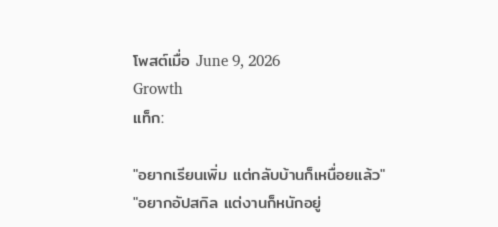โพสต์เมื่อ June 9, 2026
Growth
แท็ก:

"อยากเรียนเพิ่ม แต่กลับบ้านก็เหนื่อยแล้ว"
"อยากอัปสกิล แต่งานก็หนักอยู่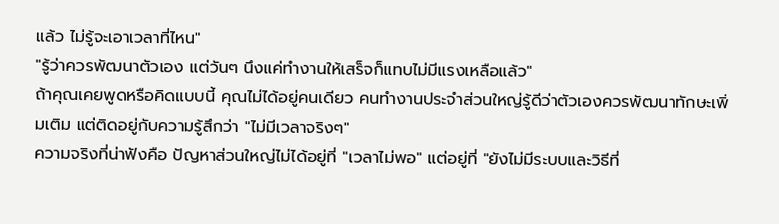แล้ว ไม่รู้จะเอาเวลาที่ไหน"
"รู้ว่าควรพัฒนาตัวเอง แต่วันๆ นึงแค่ทำงานให้เสร็จก็แทบไม่มีแรงเหลือแล้ว"
ถ้าคุณเคยพูดหรือคิดแบบนี้ คุณไม่ได้อยู่คนเดียว คนทำงานประจำส่วนใหญ่รู้ดีว่าตัวเองควรพัฒนาทักษะเพิ่มเติม แต่ติดอยู่กับความรู้สึกว่า "ไม่มีเวลาจริงๆ"
ความจริงที่น่าฟังคือ ปัญหาส่วนใหญ่ไม่ได้อยู่ที่ "เวลาไม่พอ" แต่อยู่ที่ "ยังไม่มีระบบและวิธีที่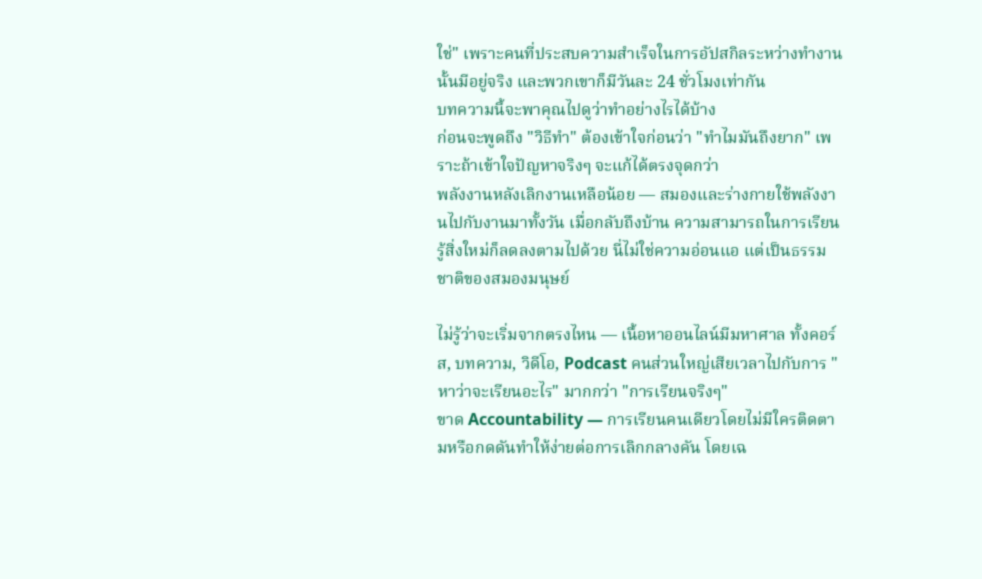ใช่" เพราะคนที่ประสบความสำเร็จในการอัปสกิลระหว่างทำงานนั้นมีอยู่จริง และพวกเขาก็มีวันละ 24 ชั่วโมงเท่ากัน
บทความนี้จะพาคุณไปดูว่าทำอย่างไรได้บ้าง
ก่อนจะพูดถึง "วิธีทำ" ต้องเข้าใจก่อนว่า "ทำไมมันถึงยาก" เพราะถ้าเข้าใจปัญหาจริงๆ จะแก้ได้ตรงจุดกว่า
พลังงานหลังเลิกงานเหลือน้อย — สมองและร่างกายใช้พลังงานไปกับงานมาทั้งวัน เมื่อกลับถึงบ้าน ความสามารถในการเรียนรู้สิ่งใหม่ก็ลดลงตามไปด้วย นี่ไม่ใช่ความอ่อนแอ แต่เป็นธรรมชาติของสมองมนุษย์

ไม่รู้ว่าจะเริ่มจากตรงไหน — เนื้อหาออนไลน์มีมหาศาล ทั้งคอร์ส, บทความ, วิดีโอ, Podcast คนส่วนใหญ่เสียเวลาไปกับการ "หาว่าจะเรียนอะไร" มากกว่า "การเรียนจริงๆ"
ขาด Accountability — การเรียนคนเดียวโดยไม่มีใครติดตามหรือกดดันทำให้ง่ายต่อการเลิกกลางคัน โดยเฉ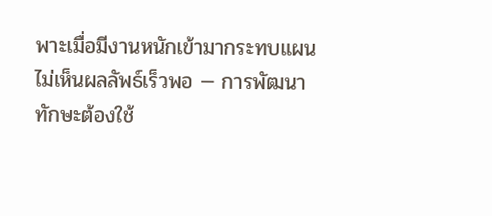พาะเมื่อมีงานหนักเข้ามากระทบแผน
ไม่เห็นผลลัพธ์เร็วพอ — การพัฒนาทักษะต้องใช้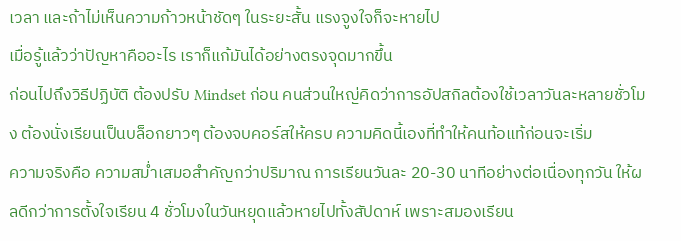เวลา และถ้าไม่เห็นความก้าวหน้าชัดๆ ในระยะสั้น แรงจูงใจก็จะหายไป
เมื่อรู้แล้วว่าปัญหาคืออะไร เราก็แก้มันได้อย่างตรงจุดมากขึ้น
ก่อนไปถึงวิธีปฏิบัติ ต้องปรับ Mindset ก่อน คนส่วนใหญ่คิดว่าการอัปสกิลต้องใช้เวลาวันละหลายชั่วโมง ต้องนั่งเรียนเป็นบล็อกยาวๆ ต้องจบคอร์สให้ครบ ความคิดนี้เองที่ทำให้คนท้อแท้ก่อนจะเริ่ม
ความจริงคือ ความสม่ำเสมอสำคัญกว่าปริมาณ การเรียนวันละ 20-30 นาทีอย่างต่อเนื่องทุกวัน ให้ผลดีกว่าการตั้งใจเรียน 4 ชั่วโมงในวันหยุดแล้วหายไปทั้งสัปดาห์ เพราะสมองเรียน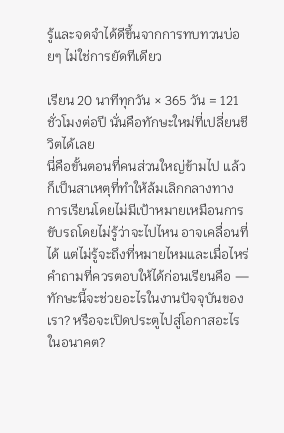รู้และจดจำได้ดีขึ้นจากการทบทวนบ่อยๆ ไม่ใช่การยัดทีเดียว

เรียน 20 นาทีทุกวัน × 365 วัน = 121 ชั่วโมงต่อปี นั่นคือทักษะใหม่ที่เปลี่ยนชีวิตได้เลย
นี่คือขั้นตอนที่คนส่วนใหญ่ข้ามไป แล้วก็เป็นสาเหตุที่ทำให้ล้มเลิกกลางทาง
การเรียนโดยไม่มีเป้าหมายเหมือนการขับรถโดยไม่รู้ว่าจะไปไหน อาจเคลื่อนที่ได้ แต่ไม่รู้จะถึงที่หมายไหมและเมื่อไหร่
คำถามที่ควรตอบให้ได้ก่อนเรียนคือ — ทักษะนี้จะช่วยอะไรในงานปัจจุบันของเรา? หรือจะเปิดประตูไปสู่โอกาสอะไรในอนาคต?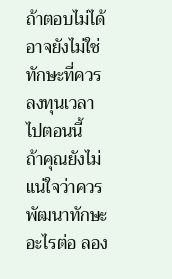ถ้าตอบไม่ได้ อาจยังไม่ใช่ทักษะที่ควรลงทุนเวลาไปตอนนี้
ถ้าคุณยังไม่แน่ใจว่าควรพัฒนาทักษะอะไรต่อ ลอง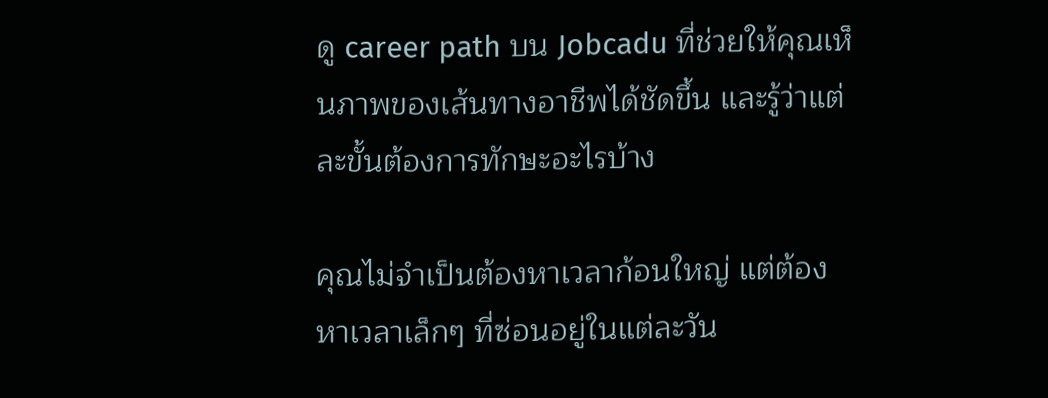ดู career path บน Jobcadu ที่ช่วยให้คุณเห็นภาพของเส้นทางอาชีพได้ชัดขึ้น และรู้ว่าแต่ละขั้นต้องการทักษะอะไรบ้าง

คุณไม่จำเป็นต้องหาเวลาก้อนใหญ่ แต่ต้องหาเวลาเล็กๆ ที่ซ่อนอยู่ในแต่ละวัน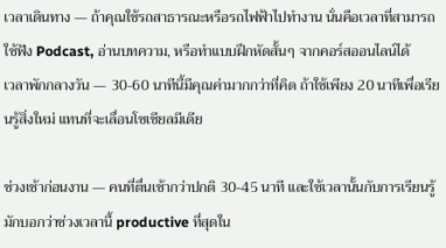เวลาเดินทาง — ถ้าคุณใช้รถสาธารณะหรือรถไฟฟ้าไปทำงาน นั่นคือเวลาที่สามารถใช้ฟัง Podcast, อ่านบทความ, หรือทำแบบฝึกหัดสั้นๆ จากคอร์สออนไลน์ได้
เวลาพักกลางวัน — 30-60 นาทีนี้มีคุณค่ามากกว่าที่คิด ถ้าใช้เพียง 20 นาทีเพื่อเรียนรู้สิ่งใหม่ แทนที่จะเลื่อนโซเชียลมีเดีย

ช่วงเช้าก่อนงาน — คนที่ตื่นเช้ากว่าปกติ 30-45 นาที และใช้เวลานั้นกับการเรียนรู้ มักบอกว่าช่วงเวลานี้ productive ที่สุดใน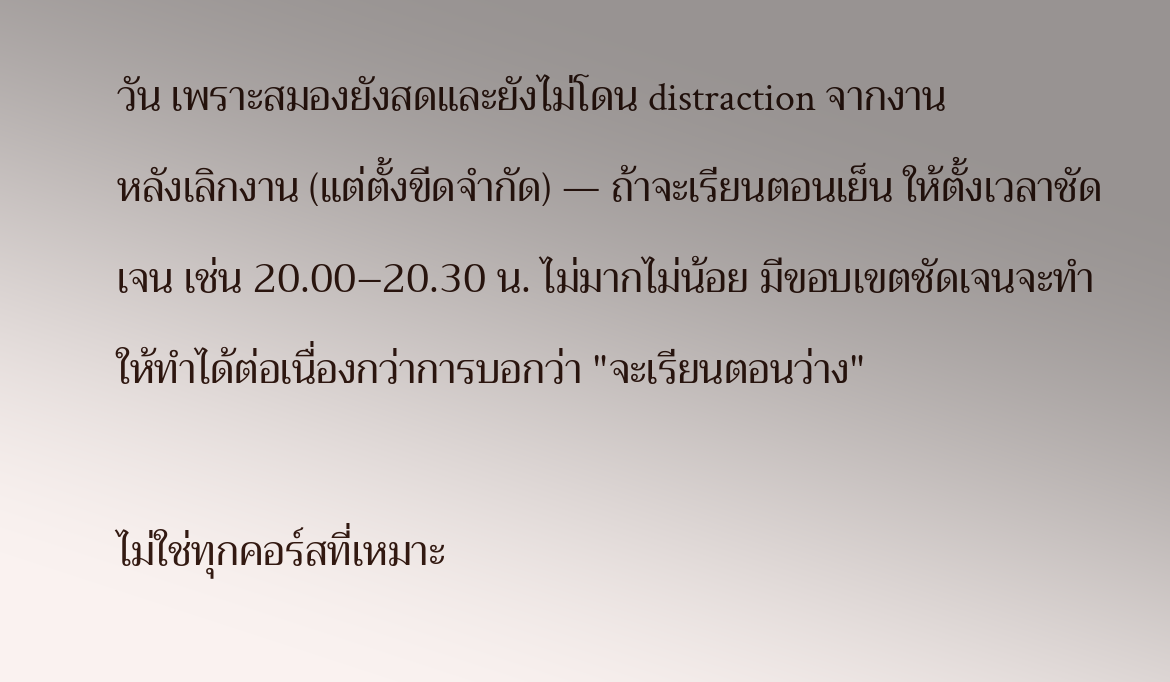วัน เพราะสมองยังสดและยังไม่โดน distraction จากงาน
หลังเลิกงาน (แต่ตั้งขีดจำกัด) — ถ้าจะเรียนตอนเย็น ให้ตั้งเวลาชัดเจน เช่น 20.00–20.30 น. ไม่มากไม่น้อย มีขอบเขตชัดเจนจะทำให้ทำได้ต่อเนื่องกว่าการบอกว่า "จะเรียนตอนว่าง"

ไม่ใช่ทุกคอร์สที่เหมาะ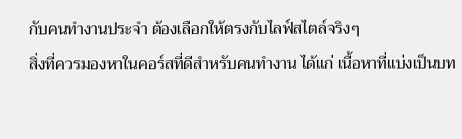กับคนทำงานประจำ ต้องเลือกให้ตรงกับไลฟ์สไตล์จริงๆ
สิ่งที่ควรมองหาในคอร์สที่ดีสำหรับคนทำงาน ได้แก่ เนื้อหาที่แบ่งเป็นบท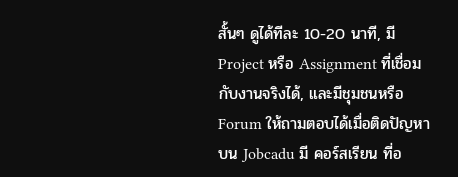สั้นๆ ดูได้ทีละ 10-20 นาที, มี Project หรือ Assignment ที่เชื่อมกับงานจริงได้, และมีชุมชนหรือ Forum ให้ถามตอบได้เมื่อติดปัญหา
บน Jobcadu มี คอร์สเรียน ที่อ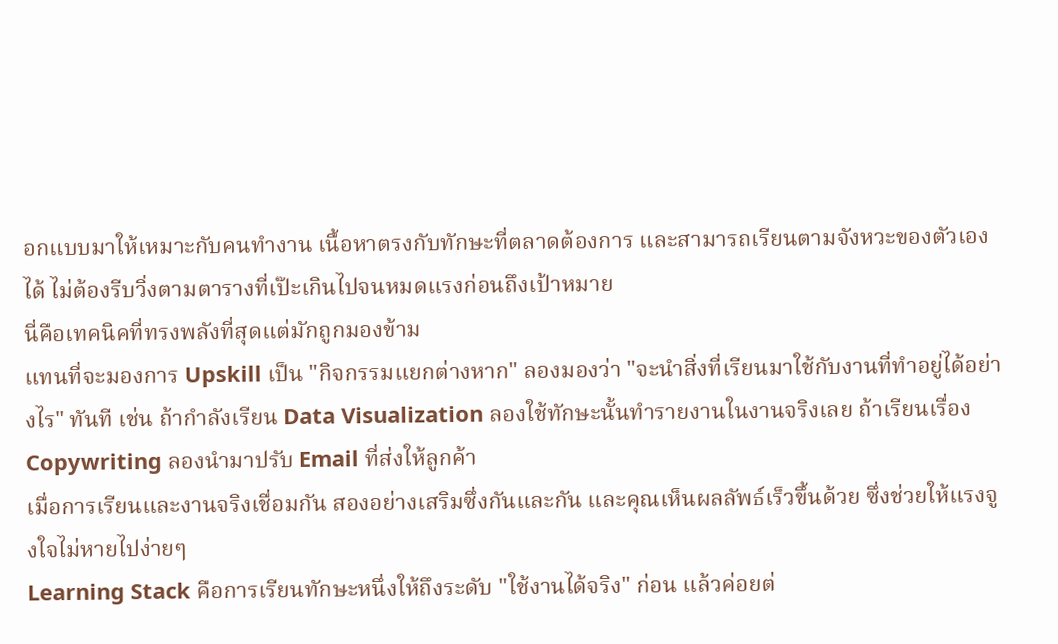อกแบบมาให้เหมาะกับคนทำงาน เนื้อหาตรงกับทักษะที่ตลาดต้องการ และสามารถเรียนตามจังหวะของตัวเองได้ ไม่ต้องรีบวิ่งตามตารางที่เป๊ะเกินไปจนหมดแรงก่อนถึงเป้าหมาย
นี่คือเทคนิคที่ทรงพลังที่สุดแต่มักถูกมองข้าม
แทนที่จะมองการ Upskill เป็น "กิจกรรมแยกต่างหาก" ลองมองว่า "จะนำสิ่งที่เรียนมาใช้กับงานที่ทำอยู่ได้อย่างไร" ทันที เช่น ถ้ากำลังเรียน Data Visualization ลองใช้ทักษะนั้นทำรายงานในงานจริงเลย ถ้าเรียนเรื่อง Copywriting ลองนำมาปรับ Email ที่ส่งให้ลูกค้า
เมื่อการเรียนและงานจริงเชื่อมกัน สองอย่างเสริมซึ่งกันและกัน และคุณเห็นผลลัพธ์เร็วขึ้นด้วย ซึ่งช่วยให้แรงจูงใจไม่หายไปง่ายๆ
Learning Stack คือการเรียนทักษะหนึ่งให้ถึงระดับ "ใช้งานได้จริง" ก่อน แล้วค่อยต่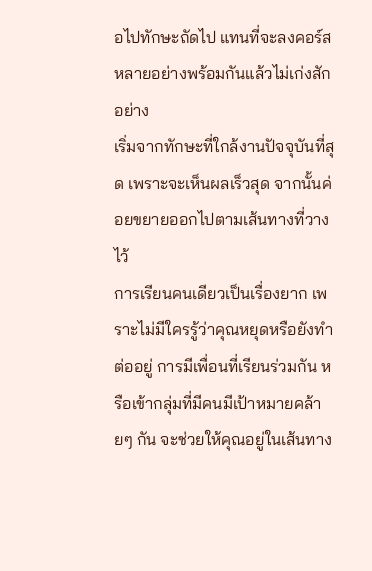อไปทักษะถัดไป แทนที่จะลงคอร์สหลายอย่างพร้อมกันแล้วไม่เก่งสักอย่าง
เริ่มจากทักษะที่ใกล้งานปัจจุบันที่สุด เพราะจะเห็นผลเร็วสุด จากนั้นค่อยขยายออกไปตามเส้นทางที่วางไว้
การเรียนคนเดียวเป็นเรื่องยาก เพราะไม่มีใครรู้ว่าคุณหยุดหรือยังทำต่ออยู่ การมีเพื่อนที่เรียนร่วมกัน หรือเข้ากลุ่มที่มีคนมีเป้าหมายคล้ายๆ กัน จะช่วยให้คุณอยู่ในเส้นทาง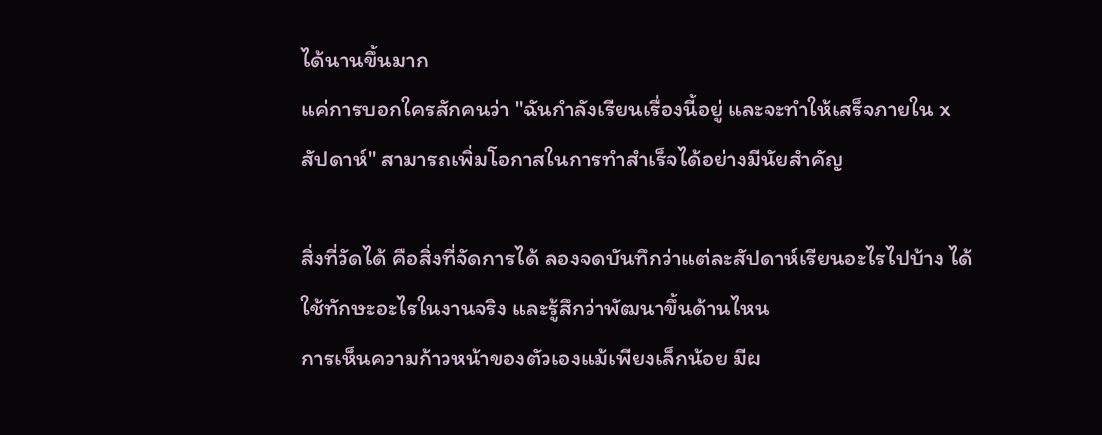ได้นานขึ้นมาก
แค่การบอกใครสักคนว่า "ฉันกำลังเรียนเรื่องนี้อยู่ และจะทำให้เสร็จภายใน x สัปดาห์" สามารถเพิ่มโอกาสในการทำสำเร็จได้อย่างมีนัยสำคัญ

สิ่งที่วัดได้ คือสิ่งที่จัดการได้ ลองจดบันทึกว่าแต่ละสัปดาห์เรียนอะไรไปบ้าง ได้ใช้ทักษะอะไรในงานจริง และรู้สึกว่าพัฒนาขึ้นด้านไหน
การเห็นความก้าวหน้าของตัวเองแม้เพียงเล็กน้อย มีผ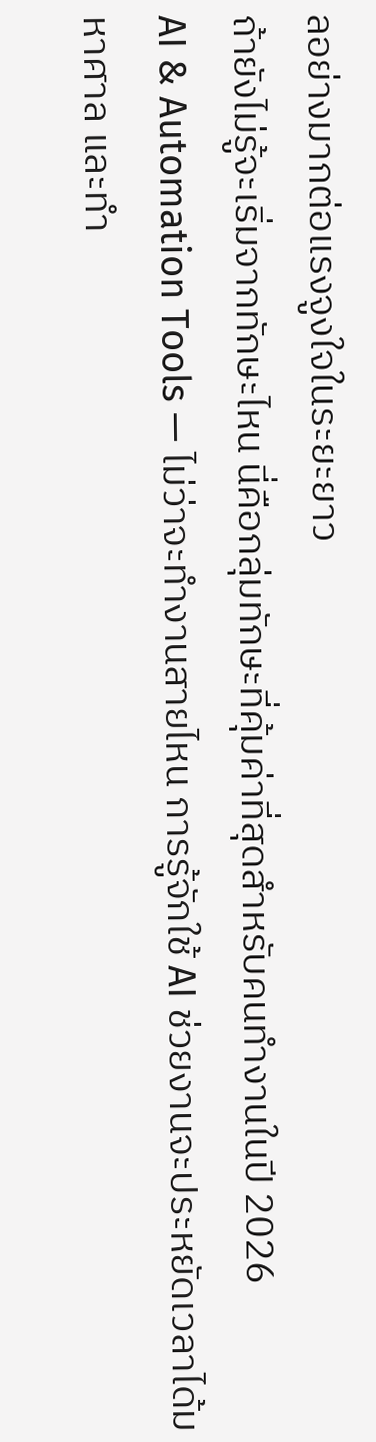ลอย่างมากต่อแรงจูงใจในระยะยาว
ถ้ายังไม่รู้จะเริ่มจากทักษะไหน นี่คือกลุ่มทักษะที่คุ้มค่าที่สุดสำหรับคนทำงานในปี 2026
AI & Automation Tools — ไม่ว่าจะทำงานสายไหน การรู้จักใช้ AI ช่วยงานจะประหยัดเวลาได้มหาศาล และทำ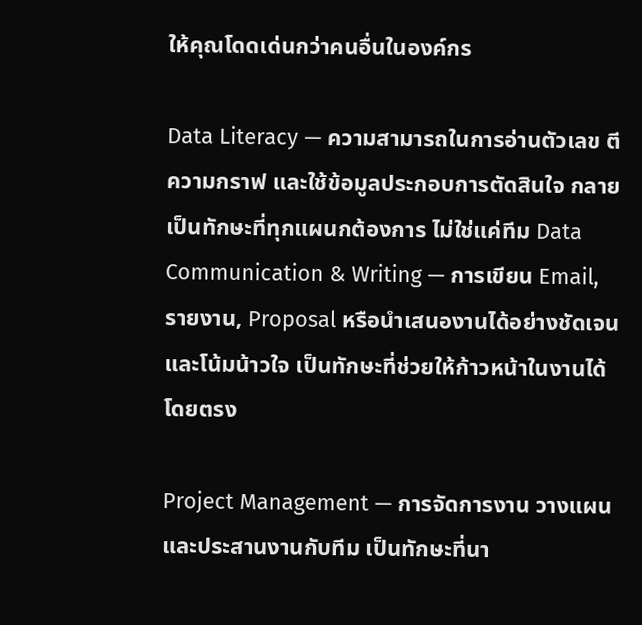ให้คุณโดดเด่นกว่าคนอื่นในองค์กร

Data Literacy — ความสามารถในการอ่านตัวเลข ตีความกราฟ และใช้ข้อมูลประกอบการตัดสินใจ กลายเป็นทักษะที่ทุกแผนกต้องการ ไม่ใช่แค่ทีม Data
Communication & Writing — การเขียน Email, รายงาน, Proposal หรือนำเสนองานได้อย่างชัดเจนและโน้มน้าวใจ เป็นทักษะที่ช่วยให้ก้าวหน้าในงานได้โดยตรง

Project Management — การจัดการงาน วางแผน และประสานงานกับทีม เป็นทักษะที่นา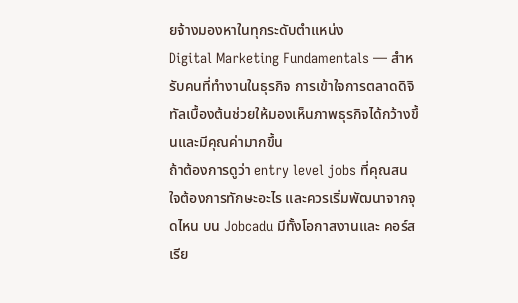ยจ้างมองหาในทุกระดับตำแหน่ง
Digital Marketing Fundamentals — สำหรับคนที่ทำงานในธุรกิจ การเข้าใจการตลาดดิจิทัลเบื้องต้นช่วยให้มองเห็นภาพธุรกิจได้กว้างขึ้นและมีคุณค่ามากขึ้น
ถ้าต้องการดูว่า entry level jobs ที่คุณสนใจต้องการทักษะอะไร และควรเริ่มพัฒนาจากจุดไหน บน Jobcadu มีทั้งโอกาสงานและ คอร์สเรีย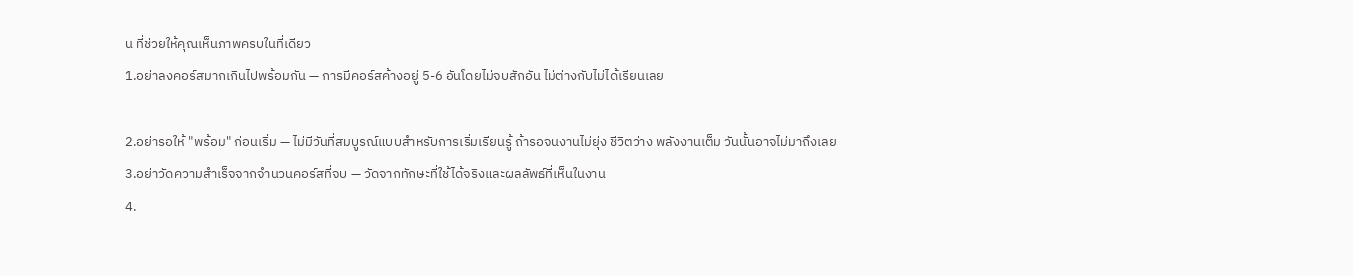น ที่ช่วยให้คุณเห็นภาพครบในที่เดียว
1.อย่าลงคอร์สมากเกินไปพร้อมกัน — การมีคอร์สค้างอยู่ 5-6 อันโดยไม่จบสักอัน ไม่ต่างกับไม่ได้เรียนเลย

2.อย่ารอให้ "พร้อม" ก่อนเริ่ม — ไม่มีวันที่สมบูรณ์แบบสำหรับการเริ่มเรียนรู้ ถ้ารอจนงานไม่ยุ่ง ชีวิตว่าง พลังงานเต็ม วันนั้นอาจไม่มาถึงเลย
3.อย่าวัดความสำเร็จจากจำนวนคอร์สที่จบ — วัดจากทักษะที่ใช้ได้จริงและผลลัพธ์ที่เห็นในงาน
4.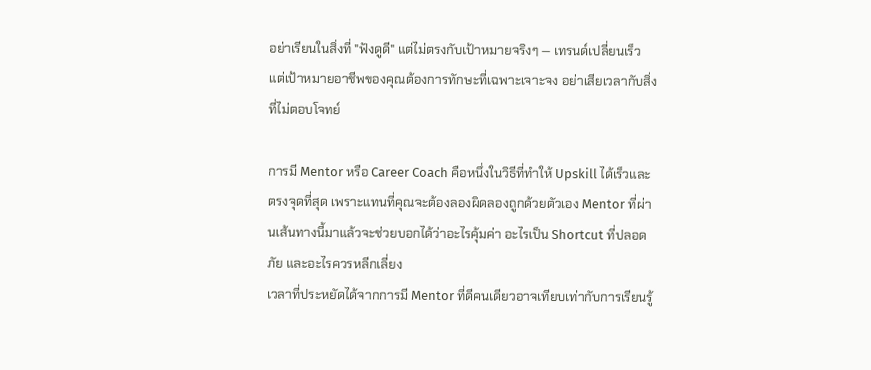อย่าเรียนในสิ่งที่ "ฟังดูดี" แต่ไม่ตรงกับเป้าหมายจริงๆ — เทรนด์เปลี่ยนเร็ว แต่เป้าหมายอาชีพของคุณต้องการทักษะที่เฉพาะเจาะจง อย่าเสียเวลากับสิ่งที่ไม่ตอบโจทย์

การมี Mentor หรือ Career Coach คือหนึ่งในวิธีที่ทำให้ Upskill ได้เร็วและตรงจุดที่สุด เพราะแทนที่คุณจะต้องลองผิดลองถูกด้วยตัวเอง Mentor ที่ผ่านเส้นทางนี้มาแล้วจะช่วยบอกได้ว่าอะไรคุ้มค่า อะไรเป็น Shortcut ที่ปลอดภัย และอะไรควรหลีกเลี่ยง
เวลาที่ประหยัดได้จากการมี Mentor ที่ดีคนเดียวอาจเทียบเท่ากับการเรียนรู้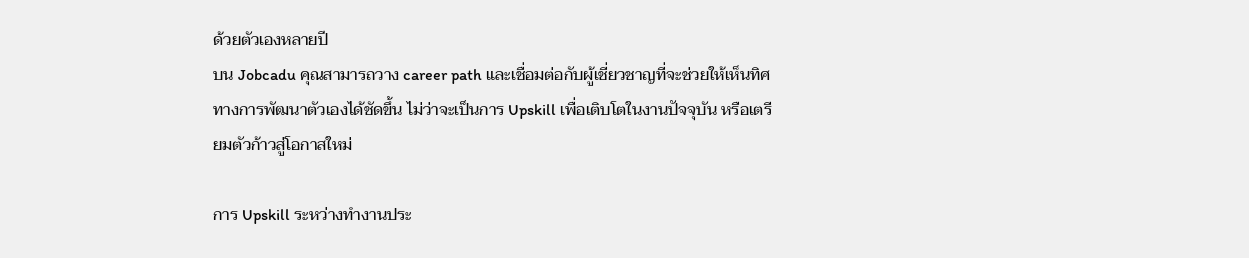ด้วยตัวเองหลายปี
บน Jobcadu คุณสามารถวาง career path และเชื่อมต่อกับผู้เชี่ยวชาญที่จะช่วยให้เห็นทิศทางการพัฒนาตัวเองได้ชัดขึ้น ไม่ว่าจะเป็นการ Upskill เพื่อเติบโตในงานปัจจุบัน หรือเตรียมตัวก้าวสู่โอกาสใหม่

การ Upskill ระหว่างทำงานประ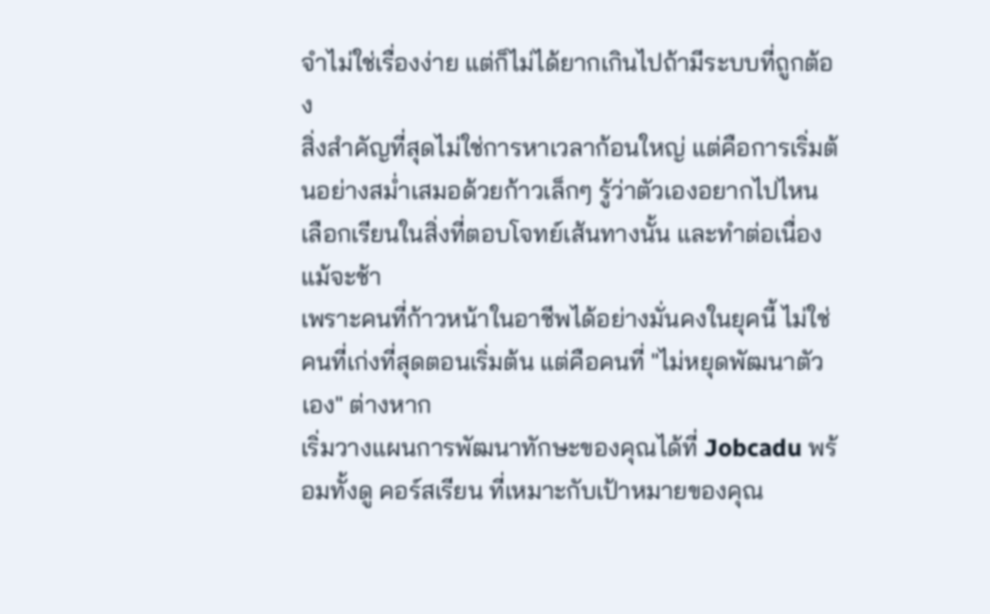จำไม่ใช่เรื่องง่าย แต่ก็ไม่ได้ยากเกินไปถ้ามีระบบที่ถูกต้อง
สิ่งสำคัญที่สุดไม่ใช่การหาเวลาก้อนใหญ่ แต่คือการเริ่มต้นอย่างสม่ำเสมอด้วยก้าวเล็กๆ รู้ว่าตัวเองอยากไปไหน เลือกเรียนในสิ่งที่ตอบโจทย์เส้นทางนั้น และทำต่อเนื่องแม้จะช้า
เพราะคนที่ก้าวหน้าในอาชีพได้อย่างมั่นคงในยุคนี้ ไม่ใช่คนที่เก่งที่สุดตอนเริ่มต้น แต่คือคนที่ "ไม่หยุดพัฒนาตัวเอง" ต่างหาก
เริ่มวางแผนการพัฒนาทักษะของคุณได้ที่ Jobcadu พร้อมทั้งดู คอร์สเรียน ที่เหมาะกับเป้าหมายของคุณ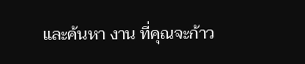และค้นหา งาน ที่คุณจะก้าว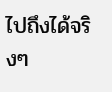ไปถึงได้จริงๆ